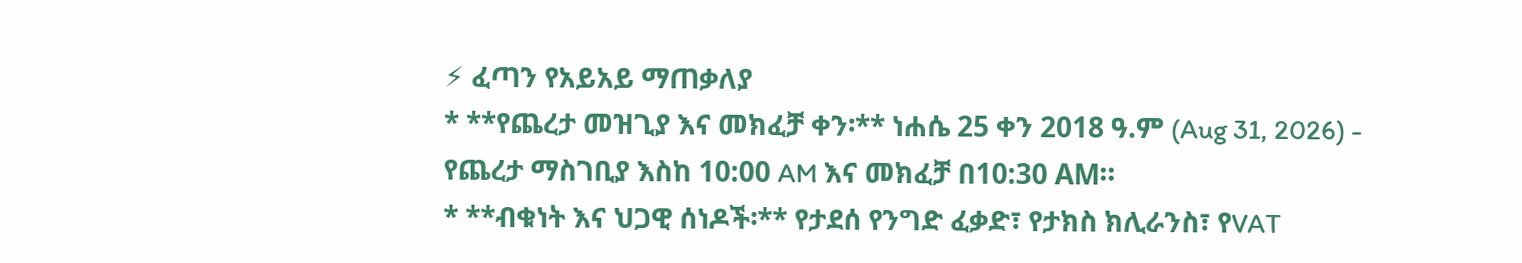⚡ ፈጣን የአይአይ ማጠቃለያ
* **የጨረታ መዝጊያ እና መክፈቻ ቀን፡** ነሐሴ 25 ቀን 2018 ዓ.ም (Aug 31, 2026) - የጨረታ ማስገቢያ እስከ 10:00 AM እና መክፈቻ በ10:30 AM።
* **ብቁነት እና ህጋዊ ሰነዶች፡** የታደሰ የንግድ ፈቃድ፣ የታክስ ክሊራንስ፣ የVAT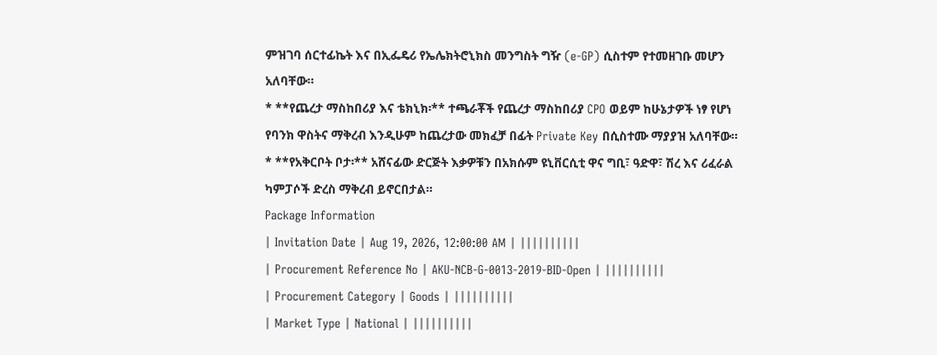ምዝገባ ሰርተፊኬት እና በኢፌዴሪ የኤሌክትሮኒክስ መንግስት ግዥ (e-GP) ሲስተም የተመዘገቡ መሆን አለባቸው።
* **የጨረታ ማስከበሪያ እና ቴክኒክ፡** ተጫራቾች የጨረታ ማስከበሪያ CPO ወይም ከሁኔታዎች ነፃ የሆነ የባንክ ዋስትና ማቅረብ እንዲሁም ከጨረታው መክፈቻ በፊት Private Key በሲስተሙ ማያያዝ አለባቸው።
* **የአቅርቦት ቦታ፡** አሸናፊው ድርጅት እቃዎቹን በአክሱም ዩኒቨርሲቲ ዋና ግቢ፣ ዓድዋ፣ ሽረ እና ሪፈራል ካምፓሶች ድረስ ማቅረብ ይኖርበታል።
Package Information
| Invitation Date | Aug 19, 2026, 12:00:00 AM | ||||||||||
| Procurement Reference No | AKU-NCB-G-0013-2019-BID-Open | ||||||||||
| Procurement Category | Goods | ||||||||||
| Market Type | National | ||||||||||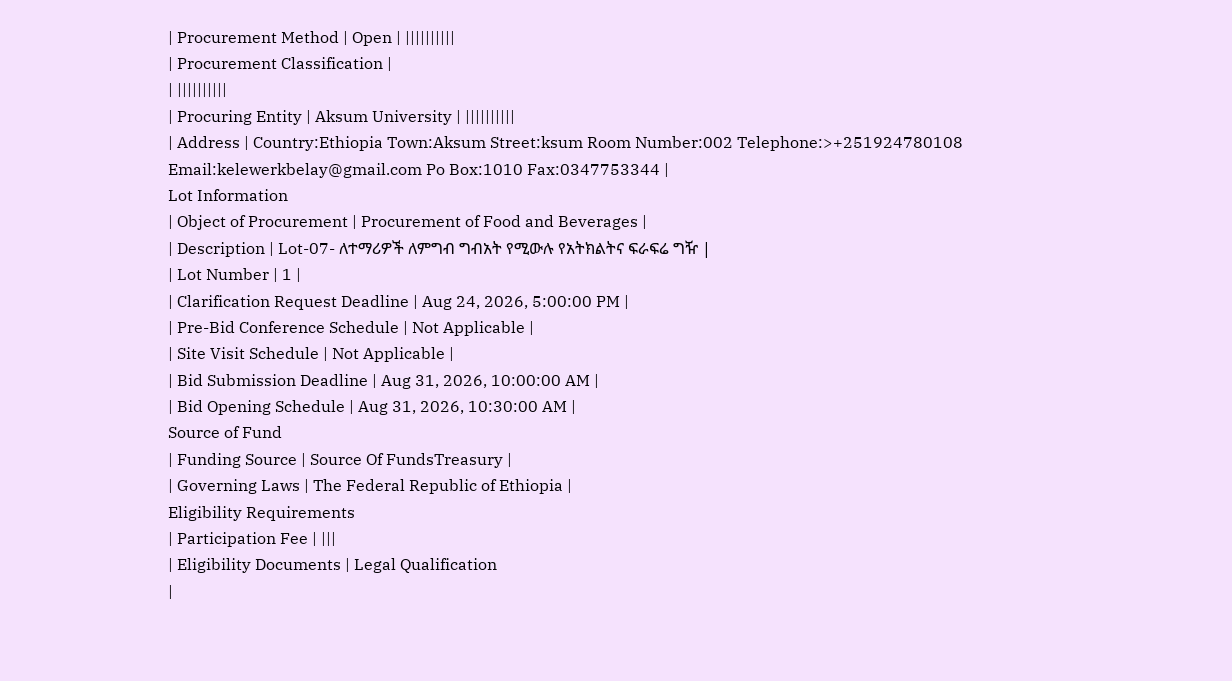| Procurement Method | Open | ||||||||||
| Procurement Classification |
| ||||||||||
| Procuring Entity | Aksum University | ||||||||||
| Address | Country:Ethiopia Town:Aksum Street:ksum Room Number:002 Telephone:>+251924780108 Email:kelewerkbelay@gmail.com Po Box:1010 Fax:0347753344 |
Lot Information
| Object of Procurement | Procurement of Food and Beverages |
| Description | Lot-07- ለተማሪዎች ለምግብ ግብአት የሚውሉ የአትክልትና ፍራፍሬ ግዥ |
| Lot Number | 1 |
| Clarification Request Deadline | Aug 24, 2026, 5:00:00 PM |
| Pre-Bid Conference Schedule | Not Applicable |
| Site Visit Schedule | Not Applicable |
| Bid Submission Deadline | Aug 31, 2026, 10:00:00 AM |
| Bid Opening Schedule | Aug 31, 2026, 10:30:00 AM |
Source of Fund
| Funding Source | Source Of FundsTreasury |
| Governing Laws | The Federal Republic of Ethiopia |
Eligibility Requirements
| Participation Fee | |||
| Eligibility Documents | Legal Qualification
|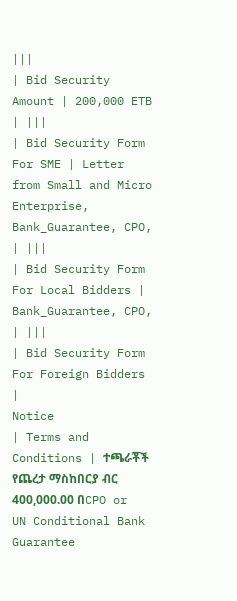|||
| Bid Security Amount | 200,000 ETB | |||
| Bid Security Form For SME | Letter from Small and Micro Enterprise, Bank_Guarantee, CPO, | |||
| Bid Security Form For Local Bidders | Bank_Guarantee, CPO, | |||
| Bid Security Form For Foreign Bidders |
Notice
| Terms and Conditions | ተጫራቾች የጨረታ ማስከበርያ ብር 400,000.00 በCPO or UN Conditional Bank Guarantee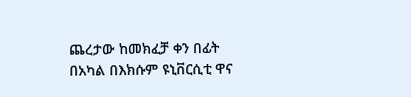ጨረታው ከመክፈቻ ቀን በፊት በአካል በእክሱም ዩኒቨርሲቲ ዋና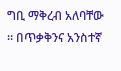ግቢ ማቅረብ አለባቸው ። በጥቃቅንና አንስተኛ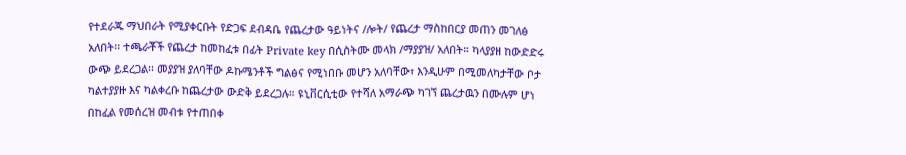የተደራጁ ማህበራት የሚያቀርቡት የድጋፍ ደብዳቤ የጨረታው ዓይነትና /ሎት/ የጨረታ ማስከበርያ መጠን መገለፅ አለበት፡፡ ተጫራቾች የጨረታ ከመከፈቱ በፊት Private key በሲስትሙ መላክ /ማያያዝ/ አለበት። ካላያያዘ ከውድድሩ ውጭ ይደረጋል፡፡ መያያዝ ያለባቸው ዶኩሜንቶች ግልፅና የሚነበቡ መሆን አለባቸው፣ እንዲሁም በሚመለካታቸው ቦታ ካልተያያዙ እና ካልቀረቡ ከጨረታው ውድቅ ይደረጋሉ። ዩኒቨርሲቲው የተሻለ አማራጭ ካገኘ ጨረታዉን በሙሉም ሆነ በከፈል የመሰረዝ መብቱ የተጠበቀ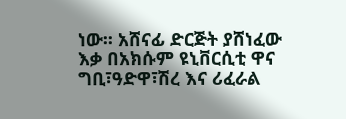ነው፡፡ አሸናፊ ድርጅት ያሸነፈው እቃ በአክሱም ዩኒቨርሲቲ ዋና ግቢ፣ዓድዋ፣ሽረ እና ሪፈራል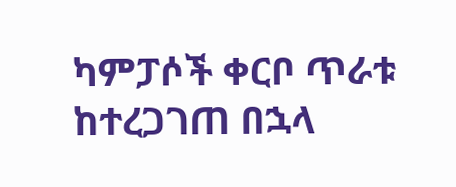ካምፓሶች ቀርቦ ጥራቱ ከተረጋገጠ በኋላ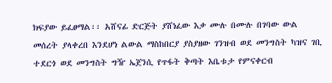ክፍያው ይፈፀማል፡፡ አሸናፊ ድርጅት ያሸነፈው እቃ ሙሉ በሙሉ በገባው ውል መሰረት ያላቀረበ እንደሆነ ልውል ማስከበርያ ያስያዘው ገንዝብ ወደ መንግስት ካዝና ገቢ ተደርጎ ወደ መንግስት ግዥ ኤጀንሲ የጥፋት ቅጣት እቤቱታ የምናቀርብ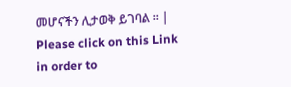መሆናችን ሊታወቅ ይገባል ፡፡ |
Please click on this Link in order to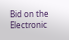Bid on the Electronic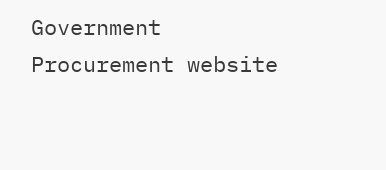Government Procurement website